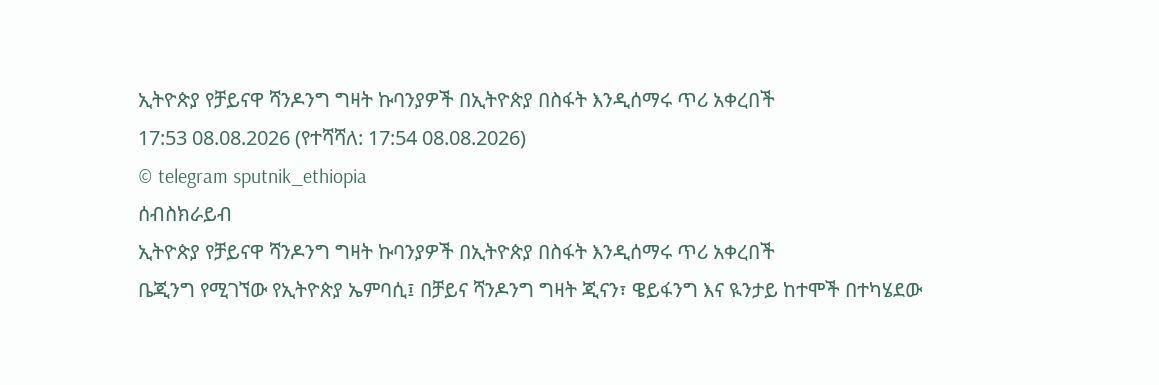ኢትዮጵያ የቻይናዋ ሻንዶንግ ግዛት ኩባንያዎች በኢትዮጵያ በስፋት እንዲሰማሩ ጥሪ አቀረበች
17:53 08.08.2026 (የተሻሻለ: 17:54 08.08.2026)
© telegram sputnik_ethiopia
ሰብስክራይብ
ኢትዮጵያ የቻይናዋ ሻንዶንግ ግዛት ኩባንያዎች በኢትዮጵያ በስፋት እንዲሰማሩ ጥሪ አቀረበች
ቤጂንግ የሚገኘው የኢትዮጵያ ኤምባሲ፤ በቻይና ሻንዶንግ ግዛት ጂናን፣ ዌይፋንግ እና ዪንታይ ከተሞች በተካሄደው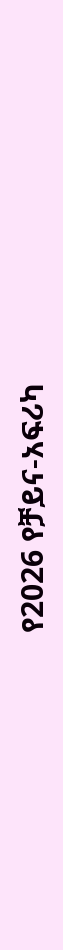የ2026 የቻይና-አፍሪካ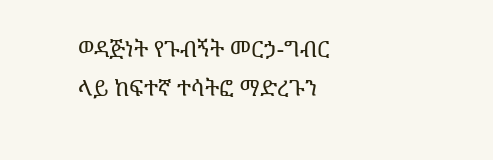ወዳጅነት የጉብኝት መርኃ-ግብር ላይ ከፍተኛ ተሳትፎ ማድረጉን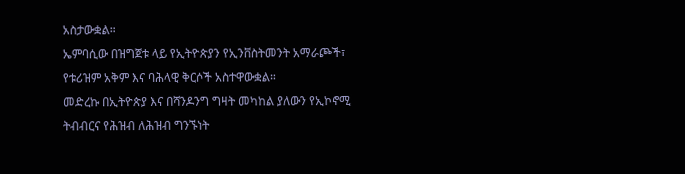አስታውቋል።
ኤምባሲው በዝግጀቱ ላይ የኢትዮጵያን የኢንቨስትመንት አማራጮች፣ የቱሪዝም አቅም እና ባሕላዊ ቅርሶች አስተዋውቋል።
መድረኩ በኢትዮጵያ እና በሻንዶንግ ግዛት መካከል ያለውን የኢኮኖሚ ትብብርና የሕዝብ ለሕዝብ ግንኙነት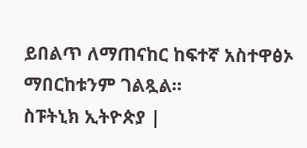ይበልጥ ለማጠናከር ከፍተኛ አስተዋፅኦ ማበርከቱንም ገልጿል።
ስፑትኒክ ኢትዮጵያ |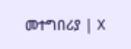መተግበሪያ | X